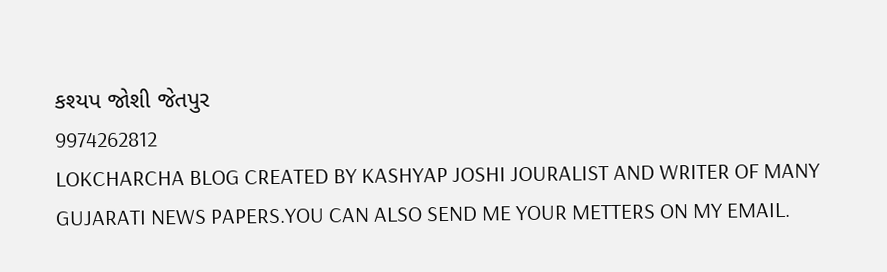કશ્યપ જોશી જેતપુર
9974262812
LOKCHARCHA BLOG CREATED BY KASHYAP JOSHI JOURALIST AND WRITER OF MANY GUJARATI NEWS PAPERS.YOU CAN ALSO SEND ME YOUR METTERS ON MY EMAIL.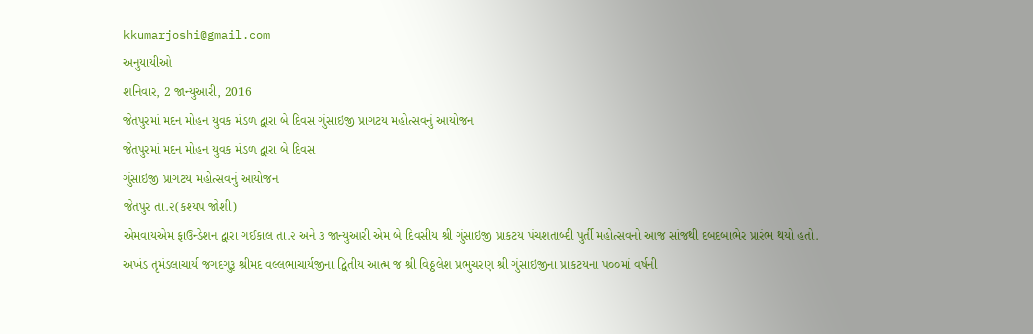kkumarjoshi@gmail.com
અનુયાયીઓ
શનિવાર, 2 જાન્યુઆરી, 2016
જેતપુરમાં મદન મોહન યુવક મંડળ દ્વારા બે દિવસ ગુંસાઇજી પ્રાગટય મહોત્સવનું આયોજન
જેતપુરમાં મદન મોહન યુવક મંડળ દ્વારા બે દિવસ
ગુંસાઇજી પ્રાગટય મહોત્સવનું આયોજન
જેતપુર તા.૨(કશ્યપ જોશી)
એમવાયએમ ફાઉન્ડેશન દ્વારા ગઈકાલ તા.૨ અને ૩ જાન્યુઆરી એમ બે દિવસીય શ્રી ગુંસાઇજી પ્રાકટય પંચશતાબ્દી પુર્તી મહોત્સવનો આજ સાંજથી દબદબાભેર પ્રારંભ થયો હતો.
અખંડ તૃમંડલાચાર્ય જગદગુરૂ શ્રીમદ વલ્લભાચાર્યજીના દ્વિતીય આત્મ જ શ્રી વિઠ્ઠલેશ પ્રભુચરણ શ્રી ગુંસાઇજીના પ્રાકટયના પ૦૦માં વર્ષની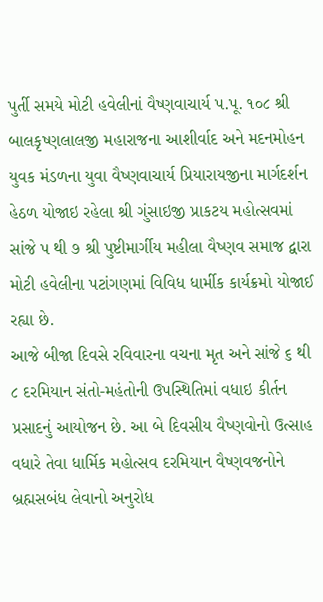પુર્તી સમયે મોટી હવેલીનાં વૈષ્ણવાચાર્ય પ.પૂ. ૧૦૮ શ્રી બાલકૃષ્ણલાલજી મહારાજના આશીર્વાદ અને મદનમોહન યુવક મંડળના યુવા વૈષ્ણવાચાર્ય પ્રિયારાયજીના માર્ગદર્શન હેઠળ યોજાઇ રહેલા શ્રી ગુંસાઇજી પ્રાકટય મહોત્સવમાં સાંજે પ થી ૭ શ્રી પુષ્ટીમાર્ગીય મહીલા વૈષ્ણવ સમાજ દ્વારા મોટી હવેલીના પટાંગણમાં વિવિધ ધાર્મીક કાર્યક્રમો યોજાઈ રહ્યા છે.
આજે બીજા દિવસે રવિવારના વચના મૃત અને સાંજે ૬ થી ૮ દરમિયાન સંતો-મહંતોની ઉપસ્થિતિમાં વધાઇ કીર્તન પ્રસાદનું આયોજન છે. આ બે દિવસીય વૈષ્ણવોનો ઉત્સાહ વધારે તેવા ધાર્મિક મહોત્સવ દરમિયાન વૈષ્ણવજનોને બ્રહ્મસબંધ લેવાનો અનુરોધ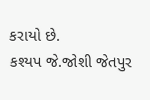કરાયો છે.
કશ્યપ જે.જોશી જેતપુર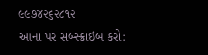૯૯૭૪૨૬૨૮૧૨
આના પર સબ્સ્ક્રાઇબ કરો: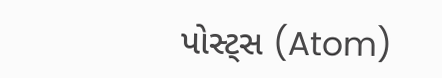પોસ્ટ્સ (Atom)